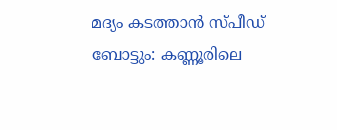മദ്യം കടത്താൻ സ്പീഡ് ബോട്ടും: കണ്ണൂരിലെ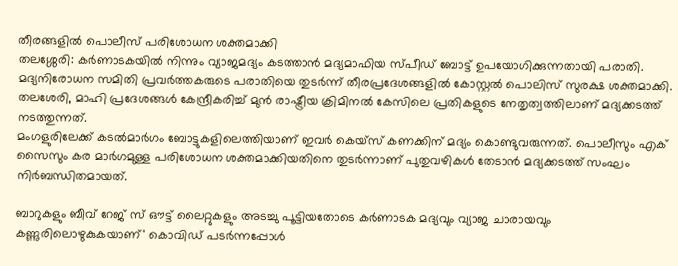തീരങ്ങളിൽ പൊലീസ് പരിശോധന ശക്തമാക്കി
തലശ്ശേരി: കർണാടകയിൽ നിന്നും വ്യാജമദ്യം കടത്താൻ മദ്യമാഫിയ സ്പീഡ് ബോട്ട് ഉപയോഗിക്കുന്നതായി പരാതി. മദ്യനിരോധന സമിതി പ്രവർത്തകരുടെ പരാതിയെ തുടർന്ന് തീരപ്രദേശങ്ങളിൽ കോസ്റ്റൽ പൊലിസ് സുരക്ഷ ശക്തമാക്കി. തലശേരി, മാഹി പ്രദേശങ്ങൾ കേന്ദ്രീകരിച്ച് മുൻ രാഷ്ട്രീയ ക്രിമിനൽ കേസിലെ പ്രതികളുടെ നേതൃത്വത്തിലാണ് മദ്യക്കടത്ത് നടത്തുന്നത്.
മംഗളുരിലേക്ക് കടൽമാർഗം ബോട്ടുകളിലെത്തിയാണ് ഇവർ കെയ്സ് കണക്കിന് മദ്യം കൊണ്ടുവരുന്നത്. പൊലീസും എക് സൈസും കര മാർഗമുള്ള പരിശോധന ശക്തമാക്കിയതിനെ തുടർന്നാണ് പുതുവഴികൾ തേടാൻ മദ്യക്കടത്ത് സംഘം നിർബന്ധിതമായത്.

ബാറുകളും ബീവ് റേജ് സ് ഔട്ട് ലൈറ്റുകളും അടച്ചു പൂട്ടിയതോടെ കർണാടക മദ്യവും വ്യാജ ചാരായവും കണ്ണുരിലൊഴുകുകയാണ്' കൊവിഡ് പടർന്നപ്പോൾ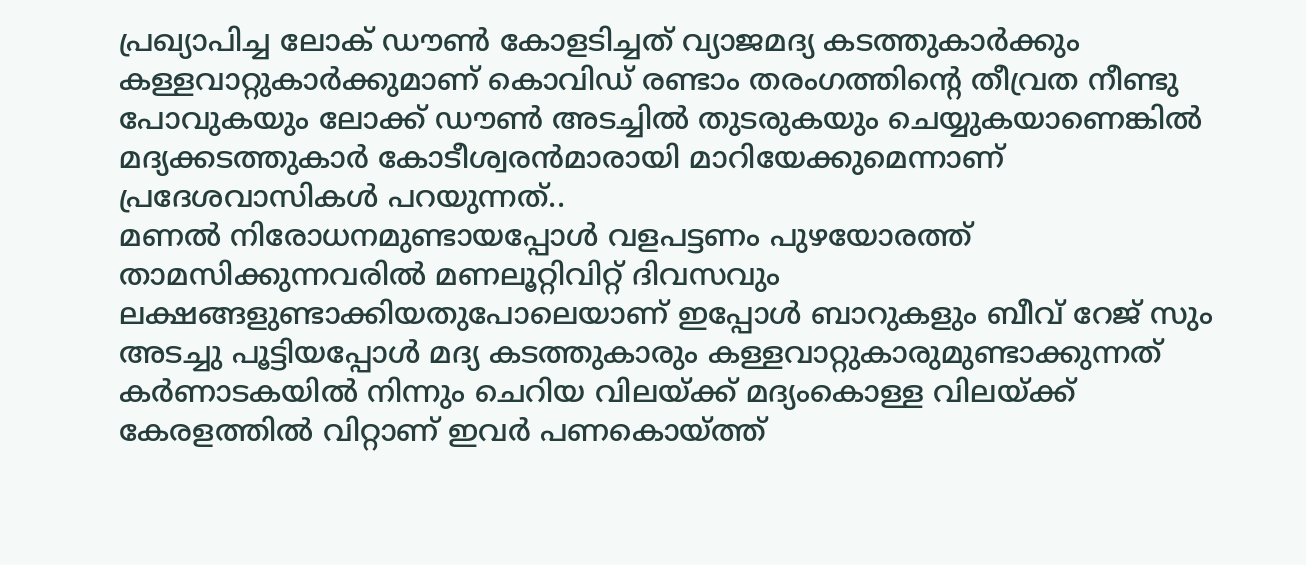പ്രഖ്യാപിച്ച ലോക് ഡൗൺ കോളടിച്ചത് വ്യാജമദ്യ കടത്തുകാർക്കും കള്ളവാറ്റുകാർക്കുമാണ് കൊവിഡ് രണ്ടാം തരംഗത്തിൻ്റെ തീവ്രത നീണ്ടു പോവുകയും ലോക്ക് ഡൗൺ അടച്ചിൽ തുടരുകയും ചെയ്യുകയാണെങ്കിൽ മദ്യക്കടത്തുകാർ കോടീശ്വരൻമാരായി മാറിയേക്കുമെന്നാണ് പ്രദേശവാസികൾ പറയുന്നത്..
മണൽ നിരോധനമുണ്ടായപ്പോൾ വളപട്ടണം പുഴയോരത്ത് താമസിക്കുന്നവരിൽ മണലൂറ്റിവിറ്റ് ദിവസവും ലക്ഷങ്ങളുണ്ടാക്കിയതുപോലെയാണ് ഇപ്പോൾ ബാറുകളും ബീവ് റേജ് സും അടച്ചു പൂട്ടിയപ്പോൾ മദ്യ കടത്തുകാരും കള്ളവാറ്റുകാരുമുണ്ടാക്കുന്നത്
കർണാടകയിൽ നിന്നും ചെറിയ വിലയ്ക്ക് മദ്യംകൊള്ള വിലയ്ക്ക് കേരളത്തിൽ വിറ്റാണ് ഇവർ പണകൊയ്ത്ത്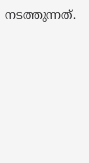നടത്തുന്നത്.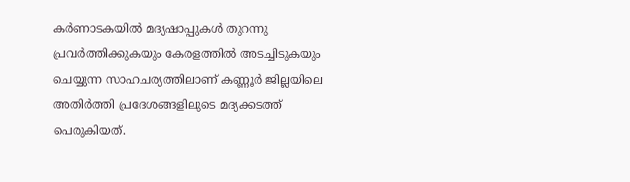കർണാടകയിൽ മദ്യഷാപ്പുകൾ തുറന്നു പ്രവർത്തിക്കുകയും കേരളത്തിൽ അടച്ചിടുകയും ചെയ്യുന്ന സാഹചര്യത്തിലാണ് കണ്ണൂർ ജില്ലയിലെ അതിർത്തി പ്രദേശങ്ങളിലുടെ മദ്യക്കടത്ത് പെരുകിയത്.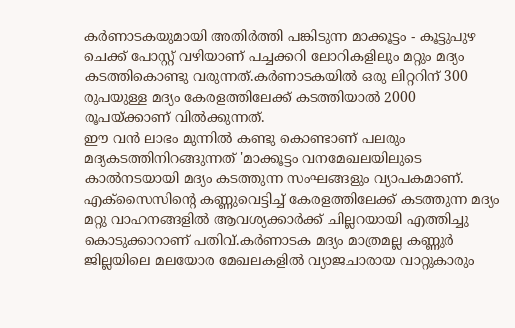കർണാടകയുമായി അതിർത്തി പങ്കിടുന്ന മാക്കൂട്ടം - കൂട്ടുപുഴ ചെക്ക് പോസ്റ്റ് വഴിയാണ് പച്ചക്കറി ലോറികളിലും മറ്റും മദ്യം കടത്തികൊണ്ടു വരുന്നത്.കർണാടകയിൽ ഒരു ലിറ്ററിന് 300 രുപയുള്ള മദ്യം കേരളത്തിലേക്ക് കടത്തിയാൽ 2000 രൂപയ്ക്കാണ് വിൽക്കുന്നത്.
ഈ വൻ ലാഭം മുന്നിൽ കണ്ടു കൊണ്ടാണ് പലരും മദ്യകടത്തിനിറങ്ങുന്നത് 'മാക്കൂട്ടം വനമേഖലയിലുടെ കാൽനടയായി മദ്യം കടത്തുന്ന സംഘങ്ങളും വ്യാപകമാണ്. എക്സൈസിൻ്റെ കണ്ണുവെട്ടിച്ച് കേരളത്തിലേക്ക് കടത്തുന്ന മദ്യം മറ്റു വാഹനങ്ങളിൽ ആവശ്യക്കാർക്ക് ചില്ലറയായി എത്തിച്ചു കൊടുക്കാറാണ് പതിവ്.കർണാടക മദ്യം മാത്രമല്ല കണ്ണുർ ജില്ലയിലെ മലയോര മേഖലകളിൽ വ്യാജചാരായ വാറ്റുകാരും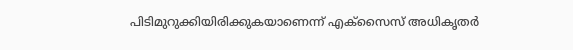പിടിമുറുക്കിയിരിക്കുകയാണെന്ന് എക്സൈസ് അധികൃതർ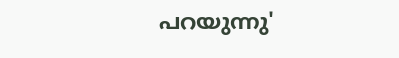പറയുന്നു'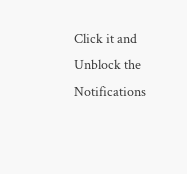Click it and Unblock the Notifications